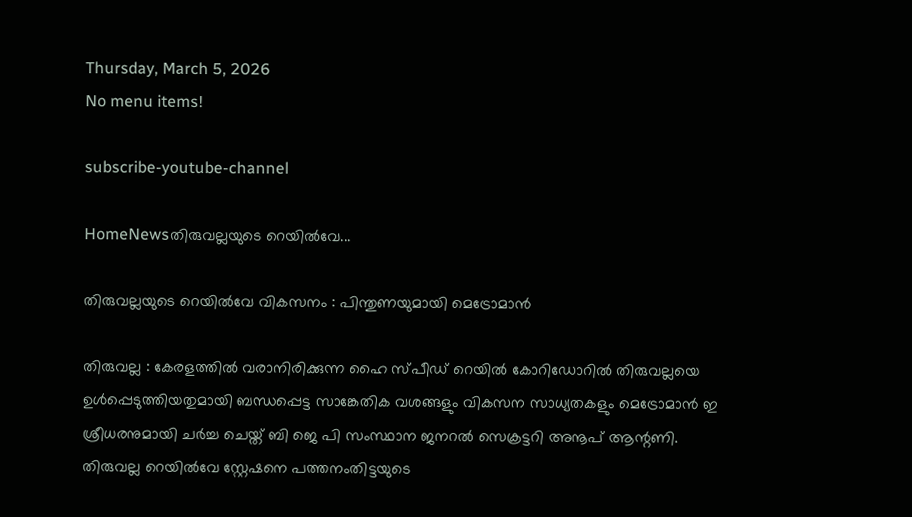Thursday, March 5, 2026
No menu items!

subscribe-youtube-channel

HomeNewsതിരുവല്ലയുടെ റെയിൽവേ...

തിരുവല്ലയുടെ റെയിൽവേ വികസനം : പിന്തുണയുമായി മെട്രോമാൻ

തിരുവല്ല : കേരളത്തിൽ വരാനിരിക്കുന്ന ഹൈ സ്പീഡ് റെയിൽ കോറിഡോറിൽ തിരുവല്ലയെ ഉൾപ്പെടുത്തിയതുമായി ബന്ധപ്പെട്ട സാങ്കേതിക വശങ്ങളും വികസന സാധ്യതകളും മെട്രോമാൻ ഇ ശ്രീധരനുമായി ചർച്ച ചെയ്ത് ബി ജെ പി സംസ്ഥാന ജനറൽ സെക്രട്ടറി അനൂപ് ആന്റണി. തിരുവല്ല റെയിൽവേ സ്റ്റേഷനെ പത്തനംതിട്ടയുടെ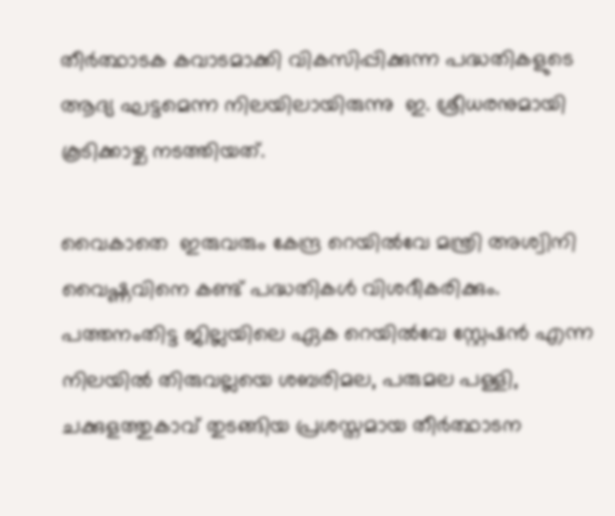തീർത്ഥാടക കവാടമാക്കി വികസിപ്പിക്കുന്ന പദ്ധതികളുടെ ആദ്യ ഘട്ടമെന്ന നിലയിലായിരുന്നു  ഇ. ശ്രീധരനുമായി കൂടിക്കാഴ്ച നടത്തിയത്.

വൈകാതെ  ഇരുവരും കേന്ദ്ര റെയിൽവേ മന്ത്രി അശ്വിനി വൈഷ്ണവിനെ കണ്ട് പദ്ധതികൾ വിശദീകരിക്കും. പത്തനംതിട്ട ജില്ലയിലെ ഏക റെയിൽവേ സ്റ്റേഷൻ എന്ന നിലയിൽ തിരുവല്ലയെ ശബരിമല, പരുമല പള്ളി, ചക്കുളത്തുകാവ് തുടങ്ങിയ പ്രശസ്തമായ തീർത്ഥാടന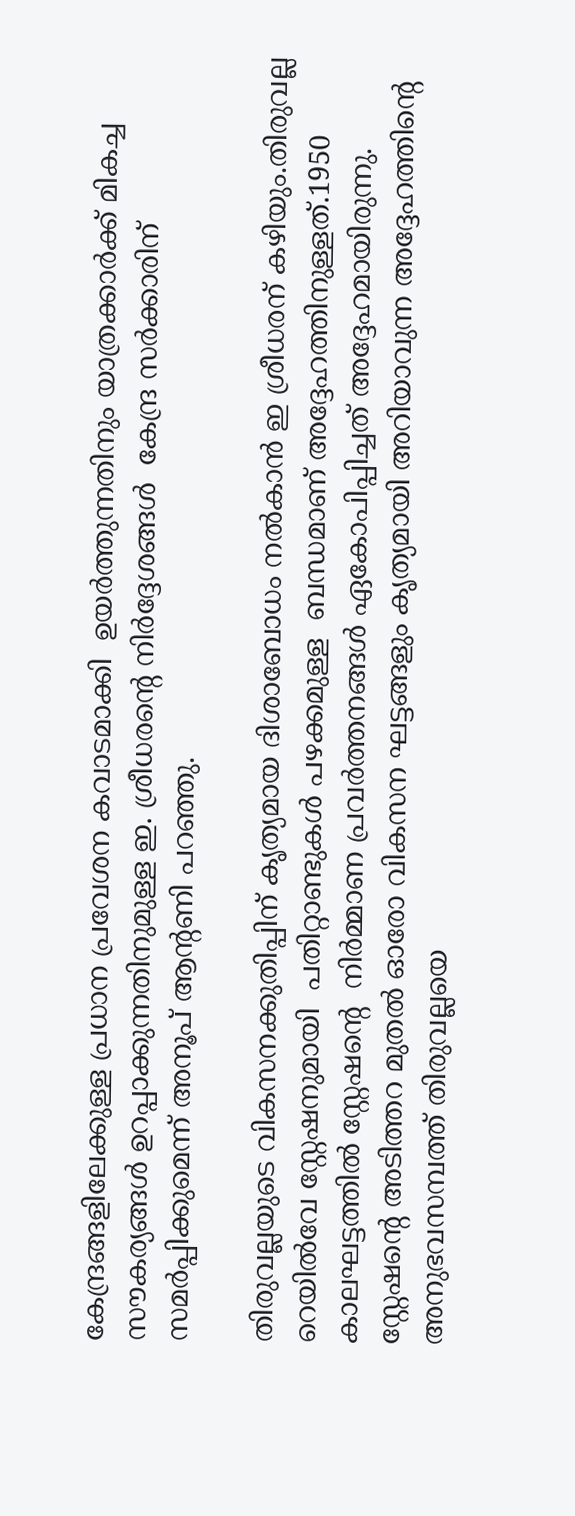കേന്ദ്രങ്ങളിലേക്കുള്ള പ്രധാന പ്രവേശന കവാടമാക്കി  ഉയർത്തുന്നതിനും യാത്രക്കാർക്ക് മികച്ച സൗകര്യങ്ങൾ ഉറപ്പാക്കുന്നതിനുമുള്ള ഇ. ശ്രീധരന്റെ നിർദ്ദേശങ്ങൾ  കേന്ദ്ര സർക്കാരിന്  സമർപ്പിക്കുമെന്ന് അനൂപ് ആന്റണി പറഞ്ഞു.

തിരുവല്ലയുടെ വികസനക്കുതിപ്പിന് കൃത്യമായ ദിശാബോധം നൽകാൻ ഇ ശ്രീധരന് കഴിയും.തിരുവല്ല റെയിൽവേ സ്റ്റേഷനുമായി  പതിറ്റാണ്ടുകൾ പഴക്കമുള്ള  ബന്ധമാണ് അദ്ദേഹത്തിനുള്ളത്.1950 കാലഘട്ടത്തിൽ സ്റ്റേഷന്റെ  നിർമ്മാണ പ്രവർത്തനങ്ങൾ ഏകോപിപ്പിച്ചത് അദ്ദേഹമായിരുന്നു. സ്റ്റേഷന്റെ അടിത്തറ മുതൽ ഓരോ വികസന ഘട്ടങ്ങളും കൃത്യമായി അറിയാവുന്ന അദ്ദേഹത്തിന്റെ അനുഭവസമ്പത്ത് തിരുവല്ലയെ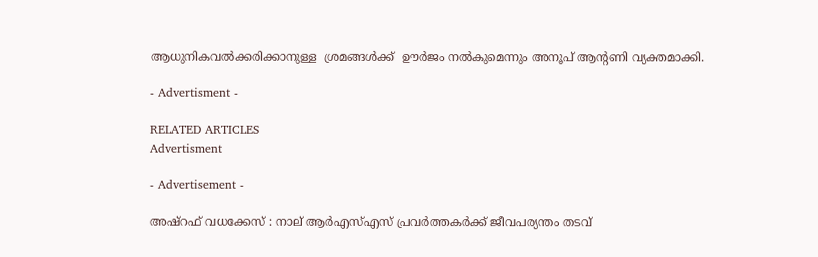ആധുനികവൽക്കരിക്കാനുള്ള  ശ്രമങ്ങൾക്ക്  ഊർജം നൽകുമെന്നും അനൂപ് ആന്റണി വ്യക്തമാക്കി.

- Advertisment -

RELATED ARTICLES
Advertisment

- Advertisement -

അഷ്റഫ് വധക്കേസ് : നാല് ആർഎസ്എസ് പ്രവർത്തകർക്ക് ജീവപര്യന്തം തടവ്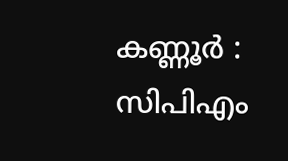കണ്ണൂർ : സിപിഎം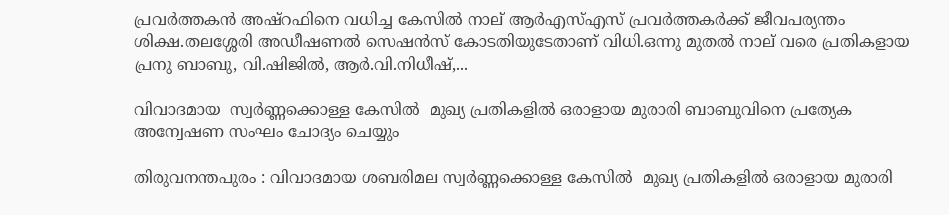പ്രവർത്തകൻ അഷ്റഫിനെ വധിച്ച കേസിൽ നാല് ആർഎസ്എസ് പ്രവർത്തകർക്ക് ജീവപര്യന്തം ശിക്ഷ.തലശ്ശേരി അഡീഷണൽ സെഷൻസ് കോടതിയുടേതാണ് വിധി.ഒന്നു മുതൽ നാല് വരെ പ്രതികളായ പ്രനു ബാബു, വി.ഷിജിൽ, ആർ.വി.നിധീഷ്,...

വിവാദമായ  സ്വർണ്ണക്കൊള്ള കേസിൽ  മുഖ്യ പ്രതികളില്‍ ഒരാളായ മുരാരി ബാബുവിനെ പ്രത്യേക അന്വേഷണ സംഘം ചോദ്യം ചെയ്യും

തിരുവനന്തപുരം : വിവാദമായ ശബരിമല സ്വർണ്ണക്കൊള്ള കേസിൽ  മുഖ്യ പ്രതികളില്‍ ഒരാളായ മുരാരി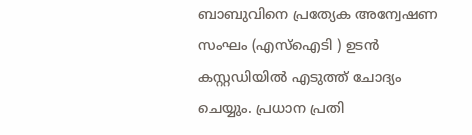ബാബുവിനെ പ്രത്യേക അന്വേഷണ സംഘം (എസ്‌ഐടി ) ഉടന്‍ കസ്റ്റഡിയില്‍ എടുത്ത് ചോദ്യം ചെയ്യും. പ്രധാന പ്രതി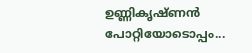ഉണ്ണികൃഷ്ണന്‍ പോറ്റിയോടൊപ്പം...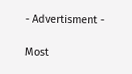- Advertisment -

Most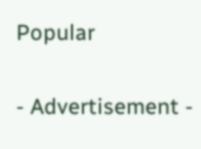Popular

- Advertisement -